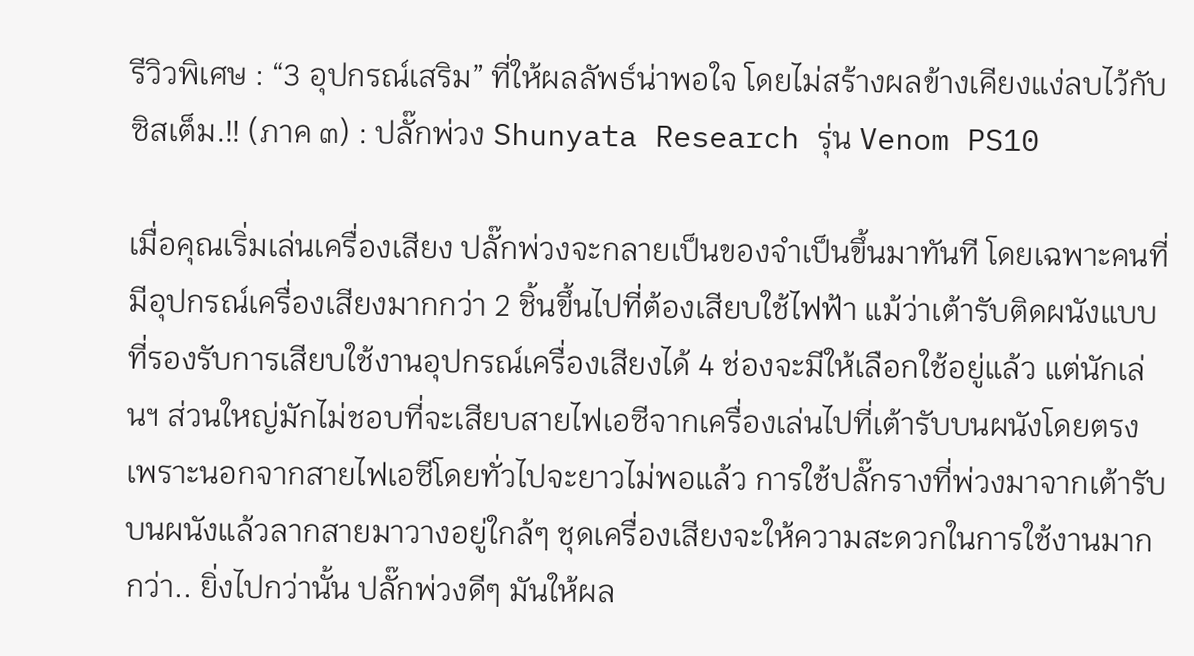รีวิวพิเศษ : “3 อุปกรณ์เสริม” ที่ให้ผลลัพธ์น่าพอใจ โดยไม่สร้างผลข้างเคียงแง่ลบไว้กับซิสเต็ม.!! (ภาค ๓) : ปลั๊กพ่วง Shunyata Research รุ่น Venom PS10

เมื่อคุณเริ่มเล่นเครื่องเสียง ปลั๊กพ่วงจะกลายเป็นของจำเป็นขึ้นมาทันที โดยเฉพาะคนที่มีอุปกรณ์เครื่องเสียงมากกว่า 2 ชิ้นขึ้นไปที่ต้องเสียบใช้ไฟฟ้า แม้ว่าเต้ารับติดผนังแบบที่รองรับการเสียบใช้งานอุปกรณ์เครื่องเสียงได้ 4 ช่องจะมีให้เลือกใช้อยู่แล้ว แต่นักเล่นฯ ส่วนใหญ่มักไม่ชอบที่จะเสียบสายไฟเอซีจากเครื่องเล่นไปที่เต้ารับบนผนังโดยตรง เพราะนอกจากสายไฟเอซีโดยทั่วไปจะยาวไม่พอแล้ว การใช้ปลั๊กรางที่พ่วงมาจากเต้ารับบนผนังแล้วลากสายมาวางอยู่ใกล้ๆ ชุดเครื่องเสียงจะให้ความสะดวกในการใช้งานมากกว่า.. ยิ่งไปกว่านั้น ปลั๊กพ่วงดีๆ มันให้ผล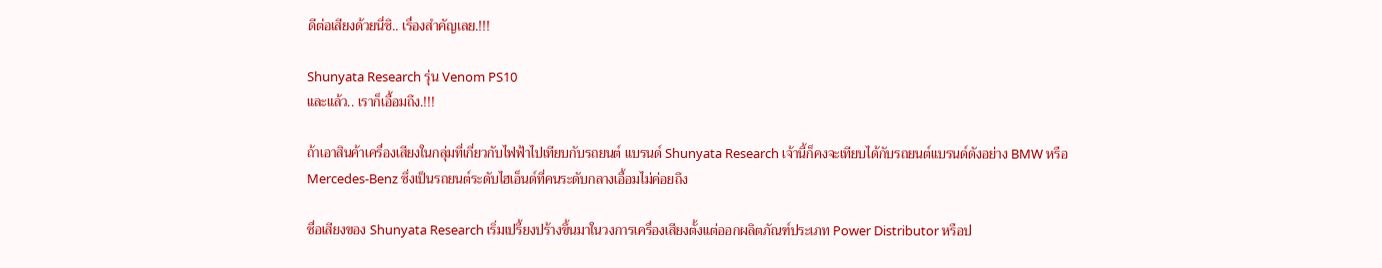ดีต่อเสียงด้วยนี่ซิ.. เรื่องสำคัญเลย.!!!

Shunyata Research รุ่น Venom PS10
และแล้ว.. เราก็เอื้อมถึง.!!!

ถ้าเอาสินค้าเครื่องเสียงในกลุ่มที่เกี่ยวกับไฟฟ้าไปเทียบกับรถยนต์ แบรนด์ Shunyata Research เจ้านี้ก็คงจะเทียบได้กับรถยนต์แบรนด์ดังอย่าง BMW หรือ Mercedes-Benz ซึ่งเป็นรถยนต์ระดับไฮเอ็นด์ที่คนระดับกลางเอื้อมไม่ค่อยถึง

ชื่อเสียงของ Shunyata Research เริ่มเปรี้ยงปร้างขึ้นมาในวงการเครื่องเสียงตั้งแต่ออกผลิตภัณฑ์ประเภท Power Distributor หรือป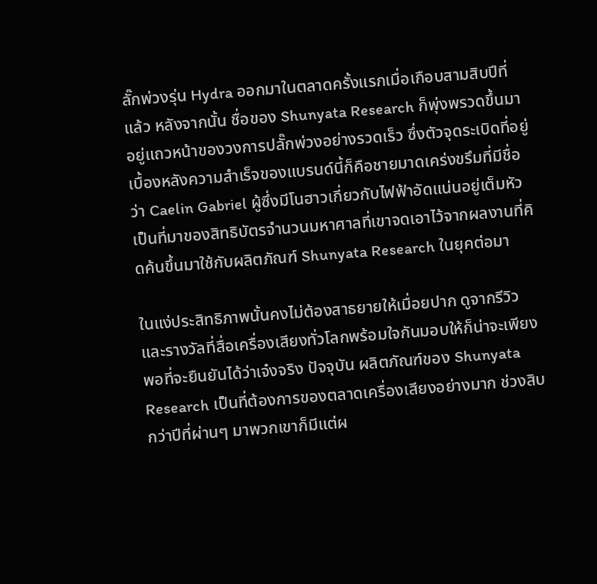ลั๊กพ่วงรุ่น Hydra ออกมาในตลาดครั้งแรกเมื่อเกือบสามสิบปีที่แล้ว หลังจากนั้น ชื่อของ Shunyata Research ก็พุ่งพรวดขึ้นมาอยู่แถวหน้าของวงการปลั๊กพ่วงอย่างรวดเร็ว ซึ่งตัวจุดระเบิดที่อยู่เบื้องหลังความสำเร็จของแบรนด์นี้ก็คือชายมาดเคร่งขรึมที่มีชื่อว่า Caelin Gabriel ผู้ซึ่งมีโนฮาวเกี่ยวกับไฟฟ้าอัดแน่นอยู่เต็มหัว เป็นที่มาของสิทธิบัตรจำนวนมหาศาลที่เขาจดเอาไว้จากผลงานที่คิดค้นขึ้นมาใช้กับผลิตภัณฑ์ Shunyata Research ในยุคต่อมา

ในแง่ประสิทธิภาพนั้นคงไม่ต้องสาธยายให้เมื่อยปาก ดูจากรีวิวและรางวัลที่สื่อเครื่องเสียงทั่วโลกพร้อมใจกันมอบให้ก็น่าจะเพียงพอที่จะยืนยันได้ว่าเจ๋งจริง ปัจจุบัน ผลิตภัณฑ์ของ Shunyata Research เป็นที่ต้องการของตลาดเครื่องเสียงอย่างมาก ช่วงสิบกว่าปีที่ผ่านๆ มาพวกเขาก็มีแต่ผ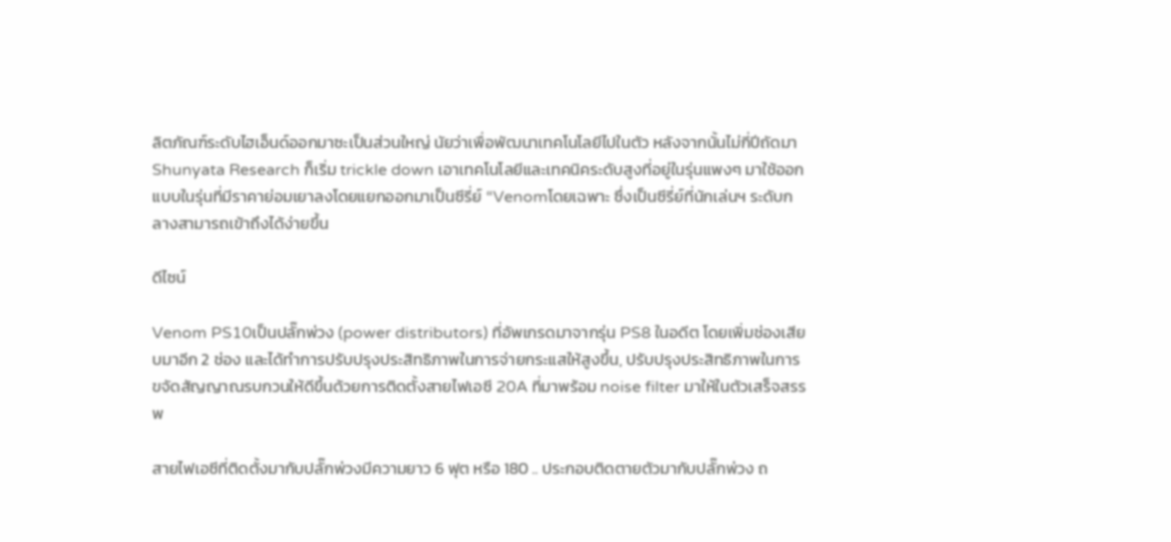ลิตภัณฑ์ระดับไฮเอ็นด์ออกมาซะเป็นส่วนใหญ่ นัยว่าเพื่อพัฒนาเทคโนโลยีไปในตัว หลังจากนั้นไม่กี่ปีถัดมา Shunyata Research ก็เริ่ม trickle down เอาเทคโนโลยีและเทคนิคระดับสูงที่อยู่ในรุ่นแพงๆ มาใช้ออกแบบในรุ่นที่มีราคาย่อมเยาลงโดยแยกออกมาเป็นซีรี่ย์ “Venomโดยเฉพาะ ซึ่งเป็นซีรี่ย์ที่นักเล่นฯ ระดับกลางสามารถเข้าถึงได้ง่ายขึ้น

ดีไซน์

Venom PS10เป็นปลั๊กพ่วง (power distributors) ที่อัพเกรดมาจากรุ่น PS8 ในอดีต โดยเพิ่มช่องเสียบมาอีก 2 ช่อง และได้ทำการปรับปรุงประสิทธิภาพในการจ่ายกระแสให้สูงขึ้น, ปรับปรุงประสิทธิภาพในการขจัดสัญญาณรบกวนให้ดีขึ้นด้วยการติดตั้งสายไฟเอซี 20A ที่มาพร้อม noise filter มาให้ในตัวเสร็จสรรพ

สายไฟเอซีที่ติดตั้งมากับปลั๊กพ่วงมีความยาว 6 ฟุต หรือ 180 .. ประกอบติดตายตัวมากับปลั๊กพ่วง ถ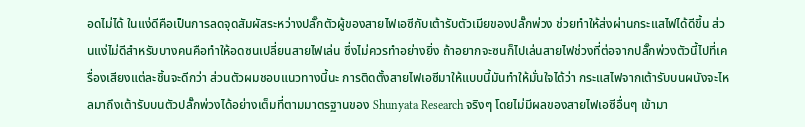อดไม่ได้ ในแง่ดีคือเป็นการลดจุดสัมผัสระหว่างปลั๊กตัวผู้ของสายไฟเอซีกับเต้ารับตัวเมียของปลั๊กพ่วง ช่วยทำให้ส่งผ่านกระแสไฟได้ดีขึ้น ส่วนแง่ไม่ดีสำหรับบางคนคือทำให้อดซนเปลี่ยนสายไฟเล่น ซึ่งไม่ควรทำอย่างยิ่ง ถ้าอยากจะซนก็ไปเล่นสายไฟช่วงที่ต่อจากปลั๊กพ่วงตัวนี้ไปที่เครื่องเสียงแต่ละชิ้นจะดีกว่า ส่วนตัวผมชอบแนวทางนี้นะ การติดตั้งสายไฟเอซีมาให้แบบนี้มันทำให้มั่นใจได้ว่า กระแสไฟจากเต้ารับบนผนังจะไหลมาถึงเต้ารับบนตัวปลั๊กพ่วงได้อย่างเต็มที่ตามมาตรฐานของ Shunyata Research จริงๆ โดยไม่มีผลของสายไฟเอซีอื่นๆ เข้ามา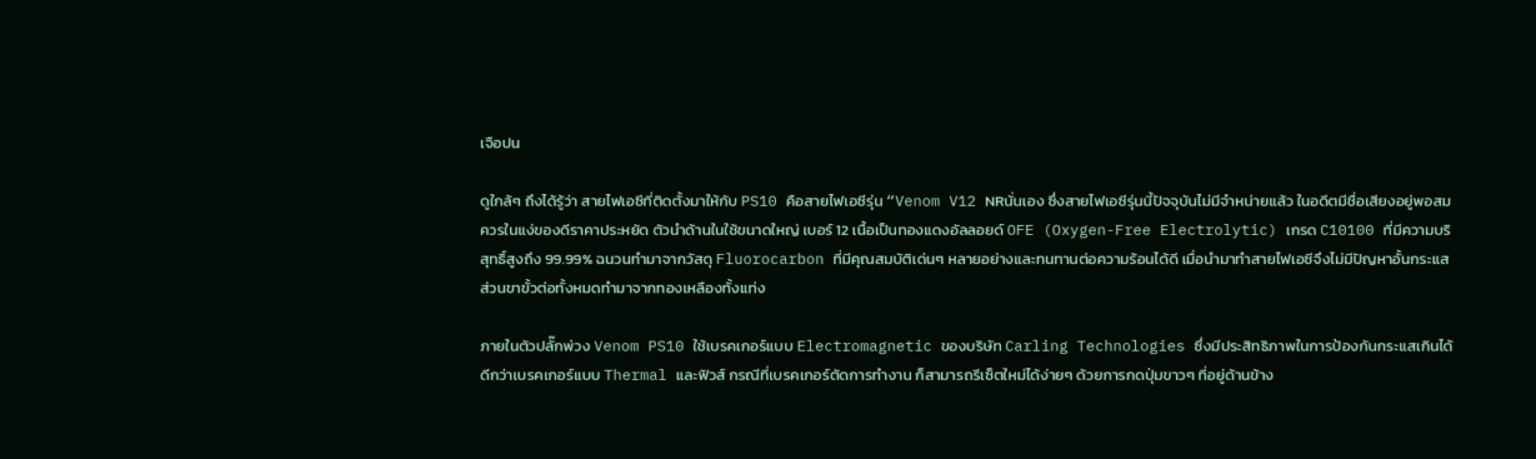เจือปน

ดูใกล้ๆ ถึงได้รู้ว่า สายไฟเอซีที่ติดตั้งมาให้กับ PS10 คือสายไฟเอซีรุ่น “Venom V12 NRนั่นเอง ซึ่งสายไฟเอซีรุ่นนี้ปัจจุบันไม่มีจำหน่ายแล้ว ในอดีตมีชื่อเสียงอยู่พอสมควรในแง่ของดีราคาประหยัด ตัวนำด้านในใช้ขนาดใหญ่ เบอร์ 12 เนื้อเป็นทองแดงอัลลอยด์ OFE (Oxygen-Free Electrolytic) เกรด C10100 ที่มีความบริสุทธิ์สูงถึง 99.99% ฉนวนทำมาจากวัสดุ Fluorocarbon ที่มีคุณสมบัติเด่นๆ หลายอย่างและทนทานต่อความร้อนได้ดี เมื่อนำมาทำสายไฟเอซีจึงไม่มีปัญหาอั้นกระแส ส่วนขาขั้วต่อทั้งหมดทำมาจากทองเหลืองทั้งแท่ง

ภายในตัวปลั๊กพ่วง Venom PS10 ใช้เบรคเกอร์แบบ Electromagnetic ของบริษัท Carling Technologies ซึ่งมีประสิทธิภาพในการป้องกันกระแสเกินได้ดีกว่าเบรคเกอร์แบบ Thermal และฟิวส์ กรณีที่เบรคเกอร์ตัดการทำงาน ก็สามารถรีเซ็ตใหม่ได้ง่ายๆ ด้วยการกดปุ่มขาวๆ ที่อยู่ด้านข้าง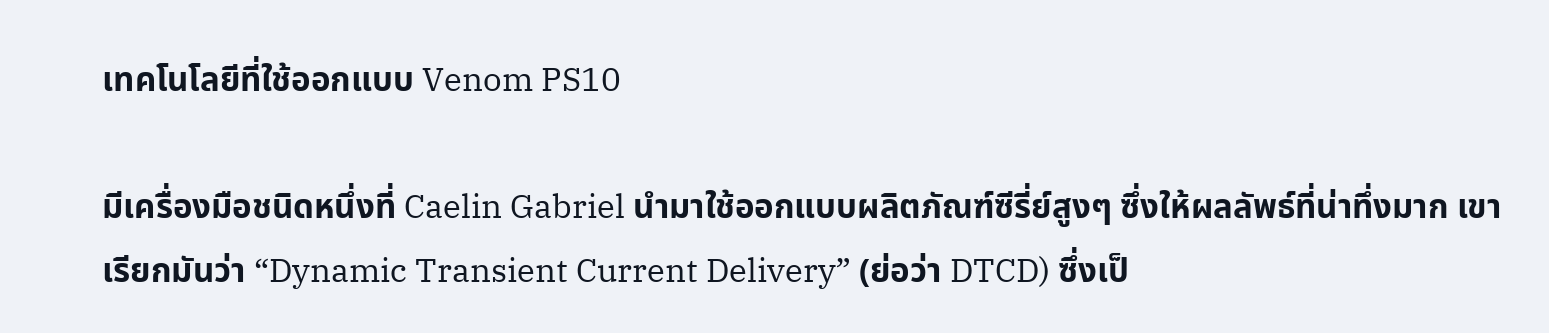เทคโนโลยีที่ใช้ออกแบบ Venom PS10

มีเครื่องมือชนิดหนึ่งที่ Caelin Gabriel นำมาใช้ออกแบบผลิตภัณฑ์ซีรี่ย์สูงๆ ซึ่งให้ผลลัพธ์ที่น่าทึ่งมาก เขาเรียกมันว่า “Dynamic Transient Current Delivery” (ย่อว่า DTCD) ซึ่งเป็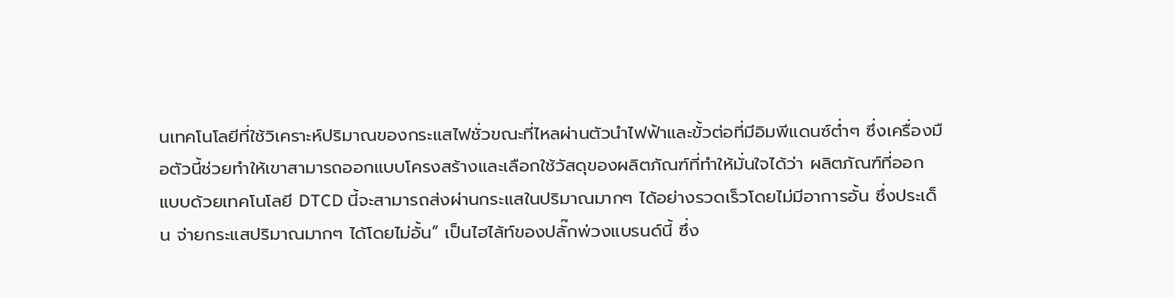นเทคโนโลยีที่ใช้วิเคราะห์ปริมาณของกระแสไฟชั่วขณะที่ไหลผ่านตัวนำไฟฟ้าและขั้วต่อที่มีอิมพีแดนซ์ต่ำๆ ซึ่งเครื่องมือตัวนี้ช่วยทำให้เขาสามารถออกแบบโครงสร้างและเลือกใช้วัสดุของผลิตภัณฑ์ที่ทำให้มั่นใจได้ว่า ผลิตภัณฑ์ที่ออกแบบด้วยเทคโนโลยี DTCD นี้จะสามารถส่งผ่านกระแสในปริมาณมากๆ ได้อย่างรวดเร็วโดยไม่มีอาการอั้น ซึ่งประเด็น จ่ายกระแสปริมาณมากๆ ได้โดยไม่อั้น” เป็นไฮไล้ท์ของปลั๊กพ่วงแบรนด์นี้ ซึ่ง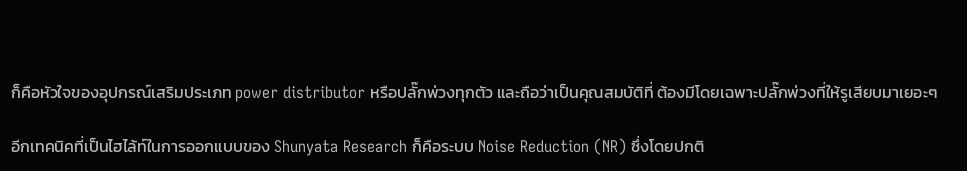ก็คือหัวใจของอุปกรณ์เสริมประเภท power distributor หรือปลั๊กพ่วงทุกตัว และถือว่าเป็นคุณสมบัติที่ ต้องมีโดยเฉพาะปลั๊กพ่วงที่ให้รูเสียบมาเยอะๆ

อีกเทคนิคที่เป็นไฮไล้ท์ในการออกแบบของ Shunyata Research ก็คือระบบ Noise Reduction (NR) ซึ่งโดยปกติ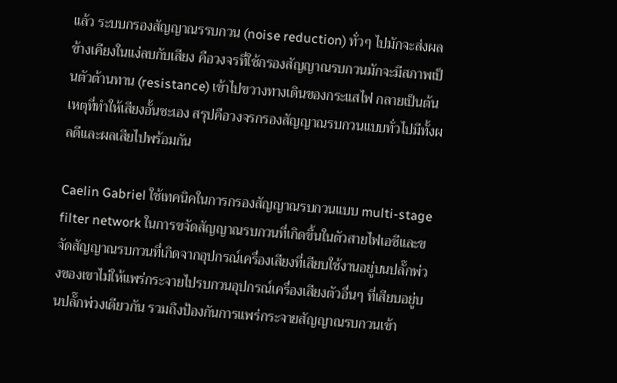แล้ว ระบบกรองสัญญาณรรบกวน (noise reduction) ทั่วๆ ไปมักจะส่งผลข้างเคียงในแง่ลบกับเสียง คือวงจรที่ใช้กรองสัญญาณรบกวนมักจะมีสภาพเป็นตัวต้านทาน (resistance) เข้าไปขวางทางเดินของกระแสไฟ กลายเป็นต้นเหตุที่ทำให้เสียงอั้นซะเอง สรุปคือวงจรกรองสัญญาณรบกวนแบบทั่วไปมีทั้งผลดีและผลเสียไปพร้อมกัน

Caelin Gabriel ใช้เทคนิคในการกรองสัญญาณรบกวนแบบ multi-stage filter network ในการขจัดสัญญาณรบกวนที่เกิดขึ้นในตัวสายไฟเอซีและขจัดสัญญาณรบกวนที่เกิดจากอุปกรณ์เครื่องเสียงที่เสียบใช้งานอยู่บนปลั๊กพ่วงของเขาไม่ให้แพร่กระจายไปรบกวนอุปกรณ์เครื่องเสียงตัวอื่นๆ ที่เสียบอยู่บนปลั๊กพ่วงเดียวกัน รวมถึงป้องกันการแพร่กระจายสัญญาณรบกวนเข้า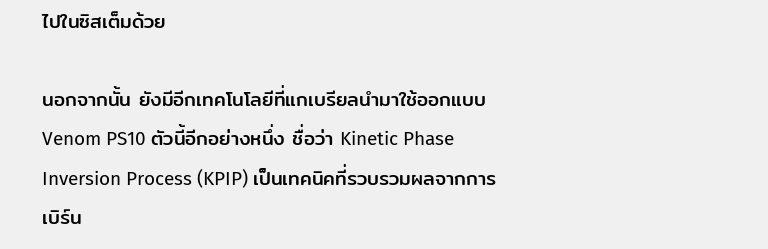ไปในซิสเต็มด้วย

นอกจากนั้น ยังมีอีกเทคโนโลยีที่แกเบรียลนำมาใช้ออกแบบ Venom PS10 ตัวนี้อีกอย่างหนึ่ง ชื่อว่า Kinetic Phase Inversion Process (KPIP) เป็นเทคนิคที่รวบรวมผลจากการเบิร์น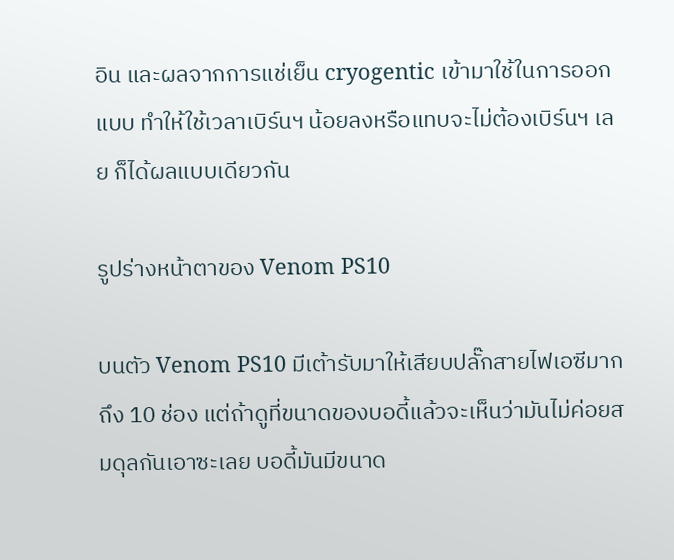อิน และผลจากการแช่เย็น cryogentic เข้ามาใช้ในการออกแบบ ทำให้ใช้เวลาเบิร์นฯ น้อยลงหรือแทบจะไม่ต้องเบิร์นฯ เลย ก็ได้ผลแบบเดียวกัน

รูปร่างหน้าตาของ Venom PS10

บนตัว Venom PS10 มีเต้ารับมาให้เสียบปลั๊กสายไฟเอซีมากถึง 10 ช่อง แต่ถ้าดูที่ขนาดของบอดี้แล้วจะเห็นว่ามันไม่ค่อยสมดุลกันเอาซะเลย บอดี้มันมีขนาด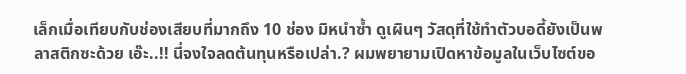เล็กเมื่อเทียบกับช่องเสียบที่มากถึง 10 ช่อง มิหนำซ้ำ ดูเผินๆ วัสดุที่ใช้ทำตัวบอดี้ยังเป็นพลาสติกซะด้วย เอ๊ะ..!! นี่จงใจลดต้นทุนหรือเปล่า.? ผมพยายามเปิดหาข้อมูลในเว็บไซต์ขอ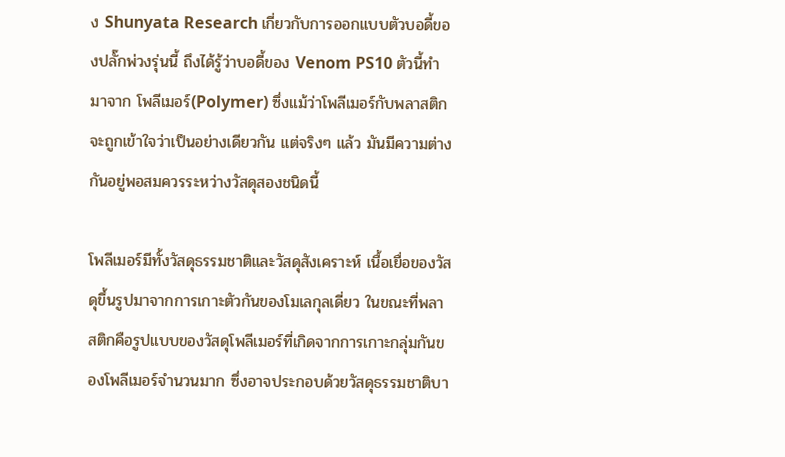ง Shunyata Research เกี่ยวกับการออกแบบตัวบอดี้ของปลั๊กพ่วงรุ่นนี้ ถึงได้รู้ว่าบอดี้ของ Venom PS10 ตัวนี้ทำมาจาก โพลีเมอร์(Polymer) ซึ่งแม้ว่าโพลีเมอร์กับพลาสติกจะถูกเข้าใจว่าเป็นอย่างเดียวกัน แต่จริงๆ แล้ว มันมีความต่างกันอยู่พอสมควรระหว่างวัสดุสองชนิดนี้

โพลีเมอร์มีทั้งวัสดุธรรมชาติและวัสดุสังเคราะห์ เนื้อเยื่อของวัสดุขึ้นรูปมาจากการเกาะตัวกันของโมเลกุลเดี่ยว ในขณะที่พลาสติกคือรูปแบบของวัสดุโพลีเมอร์ที่เกิดจากการเกาะกลุ่มกันของโพลีเมอร์จำนวนมาก ซึ่งอาจประกอบด้วยวัสดุธรรมชาติบา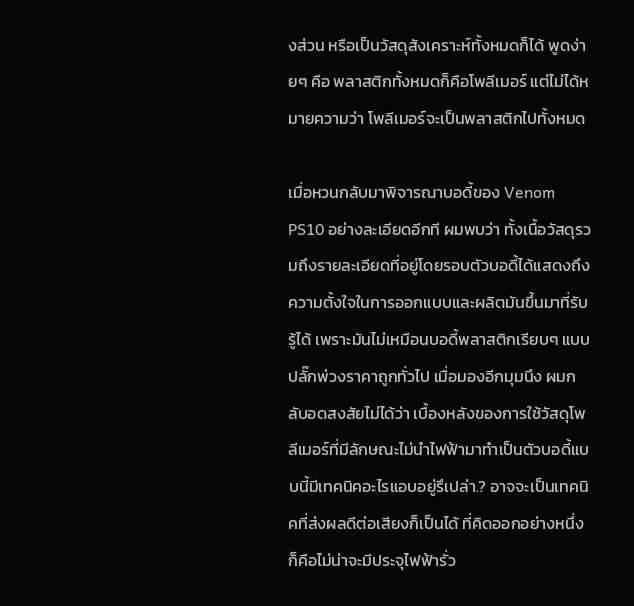งส่วน หรือเป็นวัสดุสังเคราะห์ทั้งหมดก็ได้ พูดง่ายๆ คือ พลาสติกทั้งหมดก็คือโพลีเมอร์ แต่ไม่ได้หมายความว่า โพลีเมอร์จะเป็นพลาสติกไปทั้งหมด

เมื่อหวนกลับมาพิจารณาบอดี้ของ Venom PS10 อย่างละเอียดอีกที ผมพบว่า ทั้งเนื้อวัสดุรวมถึงรายละเอียดที่อยู่โดยรอบตัวบอดี้ได้แสดงถึงความตั้งใจในการออกแบบและผลิตมันขึ้นมาที่รับรู้ได้ เพราะมันไม่เหมือนบอดี้พลาสติกเรียบๆ แบบปลั๊กพ่วงราคาถูกทั่วไป เมื่อมองอีกมุมนึง ผมกลับอดสงสัยไม่ได้ว่า เบื้องหลังของการใช้วัสดุโพลีเมอร์ที่มีลักษณะไม่นำไฟฟ้ามาทำเป็นตัวบอดี้แบบนี้มีเทคนิคอะไรแอบอยู่รึเปล่า.? อาจจะเป็นเทคนิคที่ส่งผลดีต่อเสียงก็เป็นได้ ที่คิดออกอย่างหนึ่งก็คือไม่น่าจะมีประจุไฟฟ้ารั่ว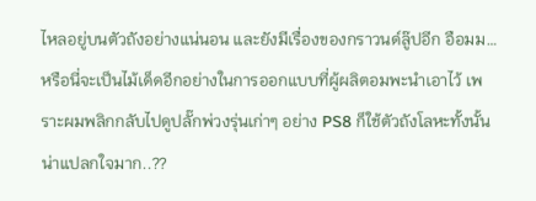ไหลอยู่บนตัวถังอย่างแน่นอน และยังมีเรื่องของกราวนด์ลู๊ปอีก อือมม… หรือนี่จะเป็นไม้เด็ดอีกอย่างในการออกแบบที่ผู้ผลิตอมพะนำเอาไว้ เพราะผมพลิกกลับไปดูปลั๊กพ่วงรุ่นเก่าๆ อย่าง PS8 ก็ใช้ตัวถังโลหะทั้งนั้น น่าแปลกใจมาก..??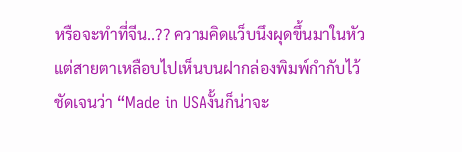หรือจะทำที่จีน..?? ความคิดแว็บนึงผุดขึ้นมาในหัว แต่สายตาเหลือบไปเห็นบนฝากล่องพิมพ์กำกับไว้ชัดเจนว่า “Made in USAงั้นก็น่าจะ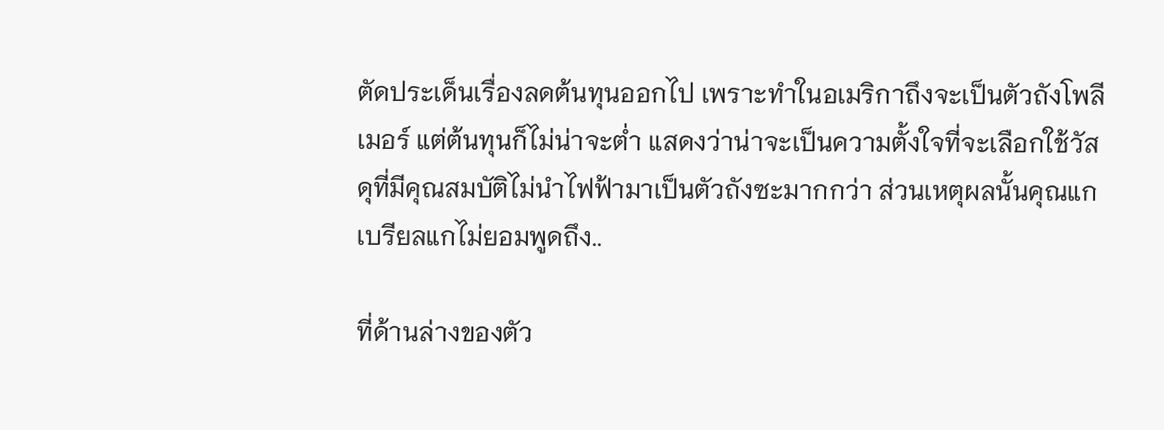ตัดประเด็นเรื่องลดต้นทุนออกไป เพราะทำในอเมริกาถึงจะเป็นตัวถังโพลีเมอร์ แต่ต้นทุนก็ไม่น่าจะต่ำ แสดงว่าน่าจะเป็นความตั้งใจที่จะเลือกใช้วัสดุที่มีคุณสมบัติไม่นำไฟฟ้ามาเป็นตัวถังซะมากกว่า ส่วนเหตุผลนั้นคุณแกเบรียลแกไม่ยอมพูดถึง..

ที่ด้านล่างของตัว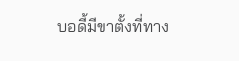บอดี้มีขาตั้งที่ทาง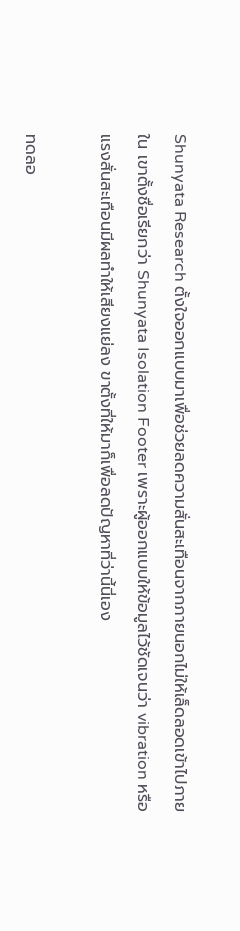Shunyata Research ตั้งใจออกแบบมาเพื่อช่วยลดความสั่นสะเทือนจากภายนอกไม่ให้เล็ดลอดเข้าไปภายใน เขาตั้งชื่อเรียกว่า Shunyata Isolation Footer เพราะผู้ออกแบบให้ข้อมูลไว้ชัดเจนว่า vibration หรือแรงสั่นสะเทือนมีผลทำให้เสียงแย่ลง ขาตั้งที่ให้มาก็เพื่อลดปัญหาที่ว่านี้นี่เอง

ทดลอ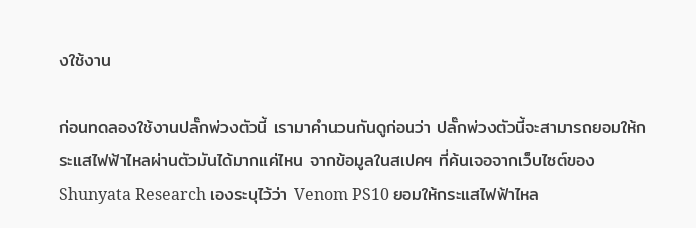งใช้งาน

ก่อนทดลองใช้งานปลั๊กพ่วงตัวนี้ เรามาคำนวนกันดูก่อนว่า ปลั๊กพ่วงตัวนี้จะสามารถยอมให้กระแสไฟฟ้าไหลผ่านตัวมันได้มากแค่ไหน จากข้อมูลในสเปคฯ ที่ค้นเจอจากเว็บไซต์ของ Shunyata Research เองระบุไว้ว่า Venom PS10 ยอมให้กระแสไฟฟ้าไหล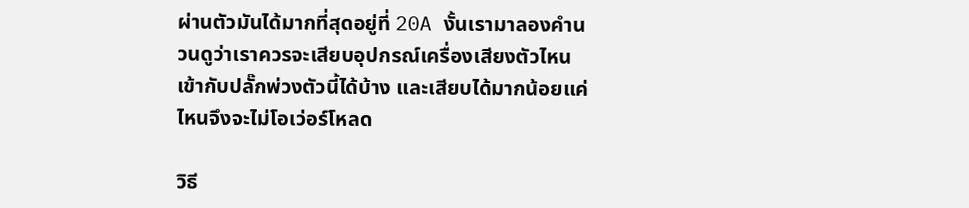ผ่านตัวมันได้มากที่สุดอยู่ที่ 20A งั้นเรามาลองคำนวนดูว่าเราควรจะเสียบอุปกรณ์เครื่องเสียงตัวไหนเข้ากับปลั๊กพ่วงตัวนี้ได้บ้าง และเสียบได้มากน้อยแค่ไหนจึงจะไม่โอเว่อร์โหลด

วิธี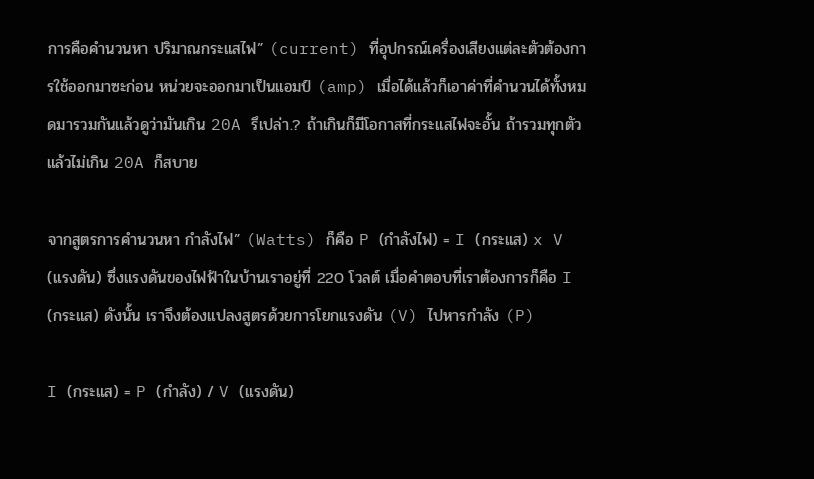การคือคำนวนหา ปริมาณกระแสไฟ” (current) ที่อุปกรณ์เครื่องเสียงแต่ละตัวต้องการใช้ออกมาซะก่อน หน่วยจะออกมาเป็นแอมป์ (amp) เมื่อได้แล้วก็เอาค่าที่คำนวนได้ทั้งหมดมารวมกันแล้วดูว่ามันเกิน 20A รึเปล่า.? ถ้าเกินก็มีโอกาสที่กระแสไฟจะอั้น ถ้ารวมทุกตัวแล้วไม่เกิน 20A ก็สบาย

จากสูตรการคำนวนหา กำลังไฟ” (Watts) ก็คือ P (กำลังไฟ) = I (กระแส) x V (แรงดัน) ซึ่งแรงดันของไฟฟ้าในบ้านเราอยู่ที่ 220 โวลต์ เมื่อคำตอบที่เราต้องการก็คือ I (กระแส) ดังนั้น เราจึงต้องแปลงสูตรด้วยการโยกแรงดัน (V) ไปหารกำลัง (P)

I (กระแส) = P (กำลัง) / V (แรงดัน)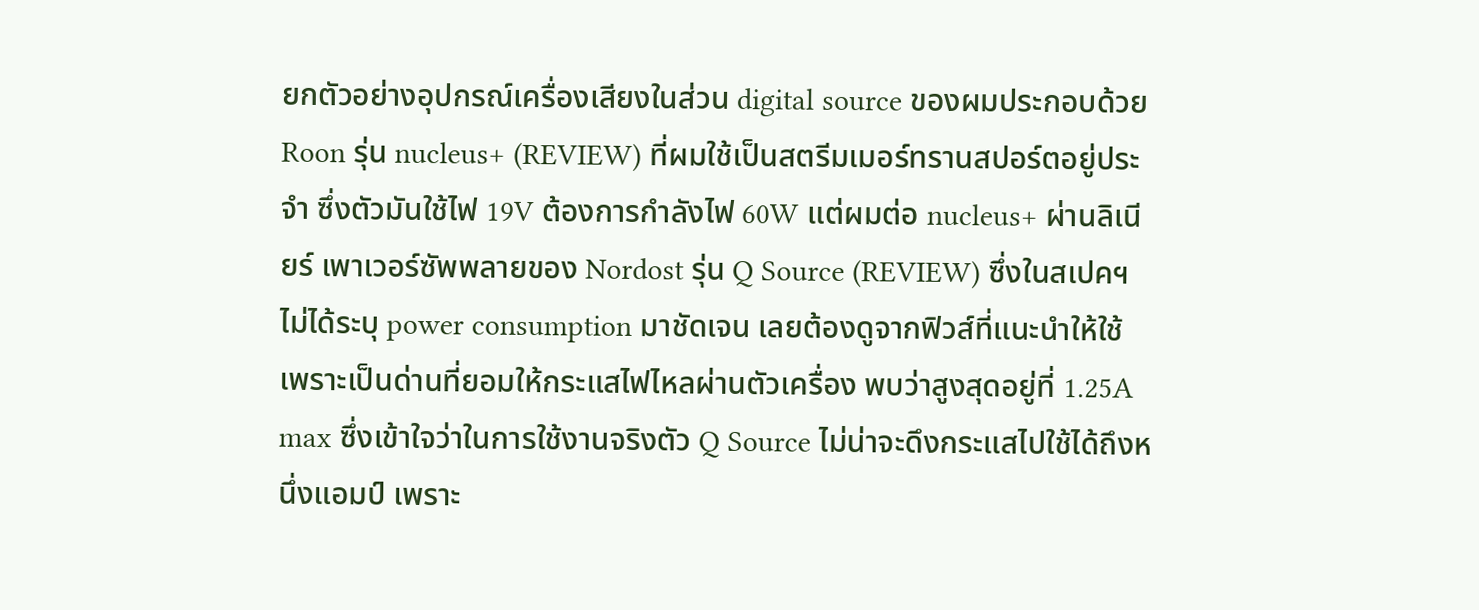ยกตัวอย่างอุปกรณ์เครื่องเสียงในส่วน digital source ของผมประกอบด้วย Roon รุ่น nucleus+ (REVIEW) ที่ผมใช้เป็นสตรีมเมอร์ทรานสปอร์ตอยู่ประจำ ซึ่งตัวมันใช้ไฟ 19V ต้องการกำลังไฟ 60W แต่ผมต่อ nucleus+ ผ่านลิเนียร์ เพาเวอร์ซัพพลายของ Nordost รุ่น Q Source (REVIEW) ซึ่งในสเปคฯ ไม่ได้ระบุ power consumption มาชัดเจน เลยต้องดูจากฟิวส์ที่แนะนำให้ใช้เพราะเป็นด่านที่ยอมให้กระแสไฟไหลผ่านตัวเครื่อง พบว่าสูงสุดอยู่ที่ 1.25A max ซึ่งเข้าใจว่าในการใช้งานจริงตัว Q Source ไม่น่าจะดึงกระแสไปใช้ได้ถึงหนึ่งแอมป์ เพราะ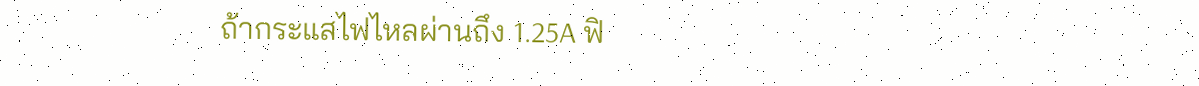ถ้ากระแสไฟไหลผ่านถึง 1.25A ฟิ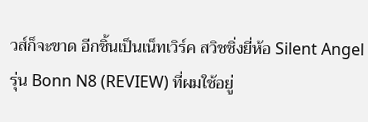วส์ก็จะขาด อีกชิ้นเป็นเน็ทเวิร์ค สวิชชิ่งยี่ห้อ Silent Angel รุ่น Bonn N8 (REVIEW) ที่ผมใช้อยู่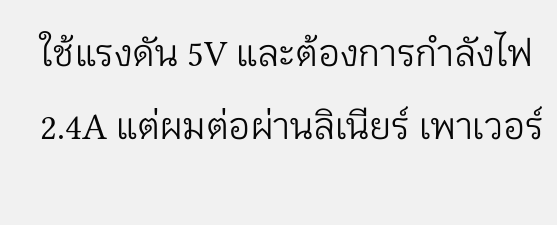ใช้แรงดัน 5V และต้องการกำลังไฟ 2.4A แต่ผมต่อผ่านลิเนียร์ เพาเวอร์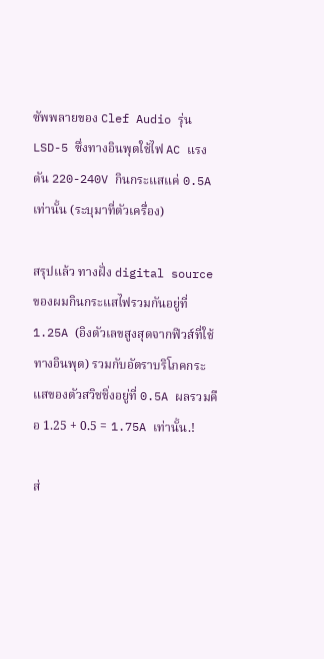ซัพพลายของ Clef Audio รุ่น LSD-5 ซึ่งทางอินพุตใช้ไฟ AC แรงดัน 220-240V กินกระแสแค่ 0.5A เท่านั้น (ระบุมาที่ตัวเครื่อง)

สรุปแล้ว ทางฝั่ง digital source ของผมกินกระแสไฟรวมกันอยู่ที่ 1.25A (อิงตัวเลขสูงสุดจากฟิวส์ที่ใช้ทางอินพุต) รวมกับอัตราบริโภคกระแสของตัวสวิชชิ่งอยู่ที่ 0.5A ผลรวมคือ 1.25 + 0.5 = 1.75A เท่านั้น.!

ส่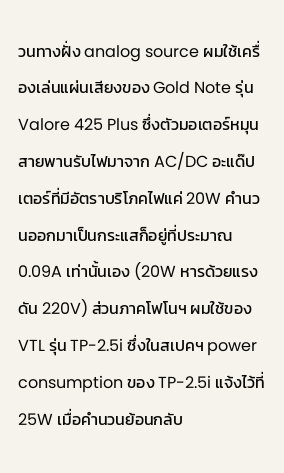วนทางฝั่ง analog source ผมใช้เครื่องเล่นแผ่นเสียงของ Gold Note รุ่น Valore 425 Plus ซึ่งตัวมอเตอร์หมุนสายพานรับไฟมาจาก AC/DC อะแด๊ปเตอร์ที่มีอัตราบริโภคไฟแค่ 20W คำนวนออกมาเป็นกระแสก็อยู่ที่ประมาณ 0.09A เท่านั้นเอง (20W หารด้วยแรงดัน 220V) ส่วนภาคโฟโนฯ ผมใช้ของ VTL รุ่น TP-2.5i ซึ่งในสเปคฯ power consumption ของ TP-2.5i แจ้งไว้ที่ 25W เมื่อคำนวนย้อนกลับ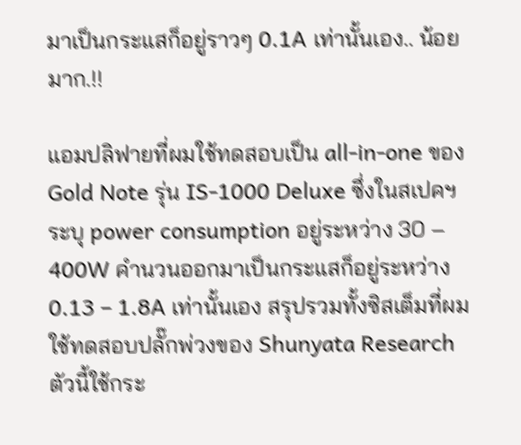มาเป็นกระแสก็อยู่ราวๆ 0.1A เท่านั้นเอง.. น้อยมาก.!!

แอมปลิฟายที่ผมใช้ทดสอบเป็น all-in-one ของ Gold Note รุ่น IS-1000 Deluxe ซึ่งในสเปคฯ ระบุ power consumption อยู่ระหว่าง 30 – 400W คำนวนออกมาเป็นกระแสก็อยู่ระหว่าง 0.13 – 1.8A เท่านั้นเอง สรุปรวมทั้งซิสเต็มที่ผมใช้ทดสอบปลั๊กพ่วงของ Shunyata Research ตัวนี้ใช้กระ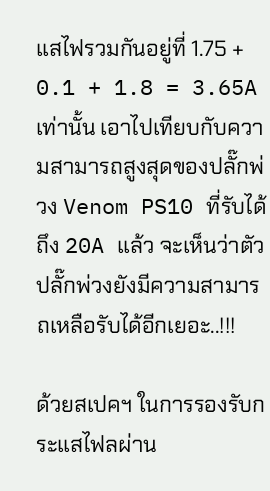แสไฟรวมกันอยู่ที่ 1.75 + 0.1 + 1.8 = 3.65A เท่านั้น เอาไปเทียบกับความสามารถสูงสุดของปลั๊กพ่วง Venom PS10 ที่รับได้ถึง 20A แล้ว จะเห็นว่าตัวปลั๊กพ่วงยังมีความสามารถเหลือรับได้อีกเยอะ..!!!

ด้วยสเปคฯ ในการรองรับกระแสไฟลผ่าน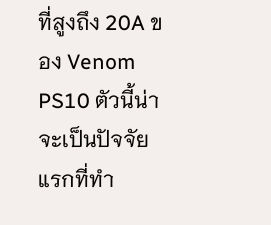ที่สูงถึง 20A ของ Venom PS10 ตัวนี้น่าจะเป็นปัจจัยแรกที่ทำ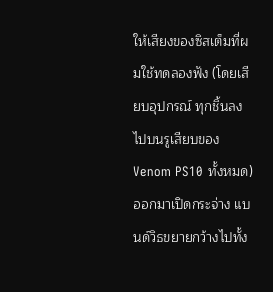ให้เสียงของซิสเต็มที่ผมใช้ทดลองฟัง (โดยเสียบอุปกรณ์ ทุกชิ้นลงไปบนรูเสียบของ Venom PS10 ทั้งหมด) ออกมาเปิดกระจ่าง แบนด์วิธขยายกว้างไปทั้ง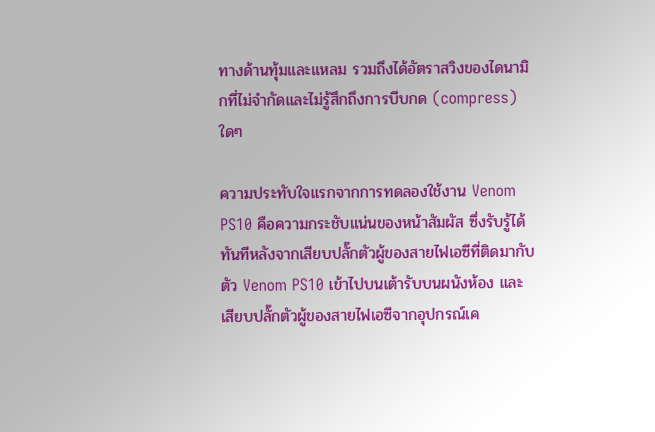ทางด้านทุ้มและแหลม รวมถึงได้อัตราสวิงของไดนามิกที่ไม่จำกัดและไม่รู้สึกถึงการบีบกด (compress) ใดๆ

ความประทับใจแรกจากการทดลองใช้งาน Venom PS10 คือความกระชับแน่นของหน้าสัมผัส ซึ่งรับรู้ได้ทันทีหลังจากเสียบปลั๊กตัวผู้ของสายไฟเอซีที่ติดมากับตัว Venom PS10 เข้าไปบนเต้ารับบนผนังห้อง และเสียบปลั๊กตัวผู้ของสายไฟเอซีจากอุปกรณ์เค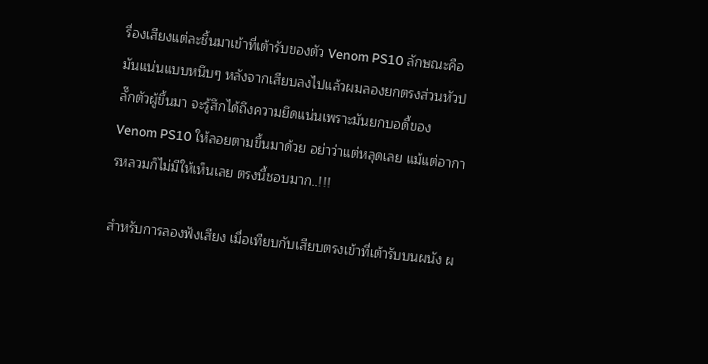รื่องเสียงแต่ละชิ้นมาเข้าที่เต้ารับของตัว Venom PS10 ลักษณะคือมันแน่นแบบหนึบๆ หลังจากเสียบลงไปแล้วผมลองยกตรงส่วนหัวปลั๊กตัวผู้ขึ้นมา จะรู้สึกได้ถึงความยึดแน่นเพราะมันยกบอดี้ของ Venom PS10 ให้ลอยตามขึ้นมาด้วย อย่าว่าแต่หลุดเลย แม้แต่อาการหลวมก็ไม่มีให้เห็นเลย ตรงนี้ชอบมาก..!!!

สำหรับการลองฟังเสียง เมื่อเทียบกับเสียบตรงเข้าที่เต้ารับบนผนัง ผ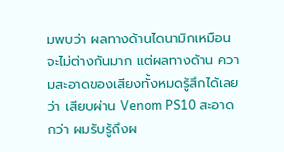มพบว่า ผลทางด้านไดนามิกเหมือนจะไม่ต่างกันมาก แต่ผลทางด้าน ความสะอาดของเสียงทั้งหมดรู้สึกได้เลยว่า เสียบผ่าน Venom PS10 สะอาดกว่า ผมรับรู้ถึงผ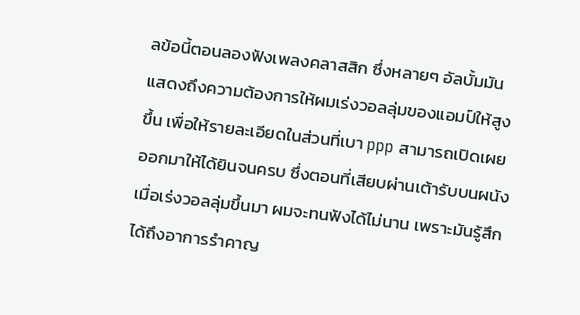ลข้อนี้ตอนลองฟังเพลงคลาสสิก ซึ่งหลายๆ อัลบั้มมันแสดงถึงความต้องการให้ผมเร่งวอลลุ่มของแอมป์ให้สูงขึ้น เพื่อให้รายละเอียดในส่วนที่เบา ppp สามารถเปิดเผยออกมาให้ได้ยินจนครบ ซึ่งตอนที่เสียบผ่านเต้ารับบนผนังเมื่อเร่งวอลลุ่มขึ้นมา ผมจะทนฟังได้ไม่นาน เพราะมันรู้สึกได้ถึงอาการรำคาญ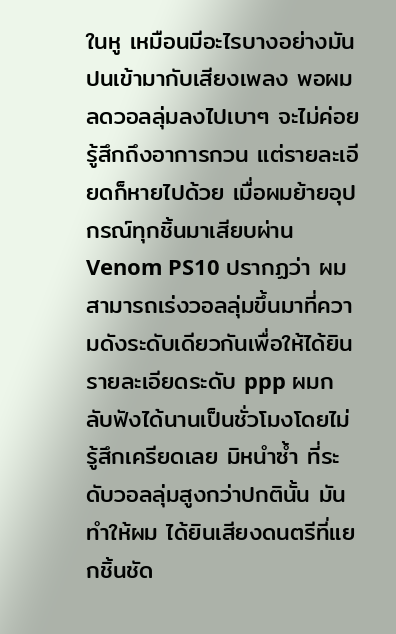ในหู เหมือนมีอะไรบางอย่างมันปนเข้ามากับเสียงเพลง พอผมลดวอลลุ่มลงไปเบาๆ จะไม่ค่อยรู้สึกถึงอาการกวน แต่รายละเอียดก็หายไปด้วย เมื่อผมย้ายอุปกรณ์ทุกชิ้นมาเสียบผ่าน Venom PS10 ปรากฏว่า ผมสามารถเร่งวอลลุ่มขึ้นมาที่ความดังระดับเดียวกันเพื่อให้ได้ยินรายละเอียดระดับ ppp ผมกลับฟังได้นานเป็นชั่วโมงโดยไม่รู้สึกเครียดเลย มิหนำซ้ำ ที่ระดับวอลลุ่มสูงกว่าปกตินั้น มันทำให้ผม ได้ยินเสียงดนตรีที่แยกชิ้นชัด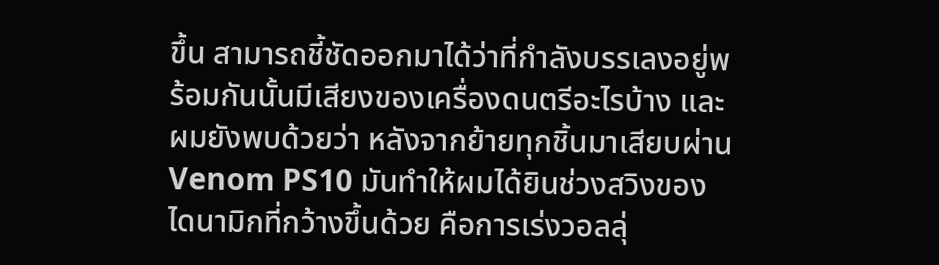ขึ้น สามารถชี้ชัดออกมาได้ว่าที่กำลังบรรเลงอยู่พร้อมกันนั้นมีเสียงของเครื่องดนตรีอะไรบ้าง และผมยังพบด้วยว่า หลังจากย้ายทุกชิ้นมาเสียบผ่าน Venom PS10 มันทำให้ผมได้ยินช่วงสวิงของไดนามิกที่กว้างขึ้นด้วย คือการเร่งวอลลุ่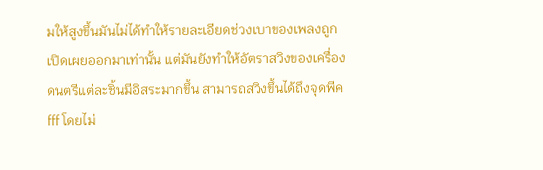มให้สูงขึ้นมันไม่ได้ทำให้รายละเอียดช่วงเบาของเพลงถูกเปิดเผยออกมาเท่านั้น แต่มันยังทำให้อัตราสวิงของเครื่องดนตรีแต่ละชิ้นมีอิสระมากขึ้น สามารถสวิงขึ้นได้ถึงจุดพีค fff โดยไม่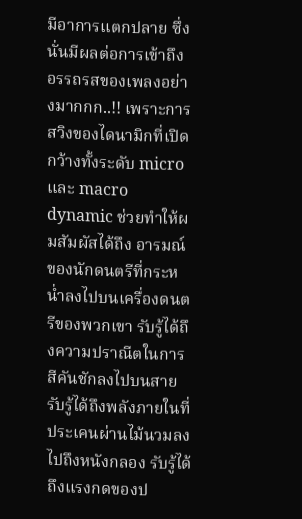มีอาการแตกปลาย ซึ่งนั่นมีผลต่อการเข้าถึง อรรถรสของเพลงอย่างมากกก..!! เพราะการสวิงของไดนามิกที่เปิดกว้างทั้งระดับ micro และ macro dynamic ช่วยทำให้ผมสัมผัสได้ถึง อารมณ์ของนักดนตรีที่กระหน่ำลงไปบนเครื่องดนตรีของพวกเขา รับรู้ได้ถึงความปราณีตในการสีคันชักลงไปบนสาย รับรู้ได้ถึงพลังภายในที่ประเคนผ่านไม้นวมลงไปถึงหนังกลอง รับรู้ได้ถึงแรงกดของป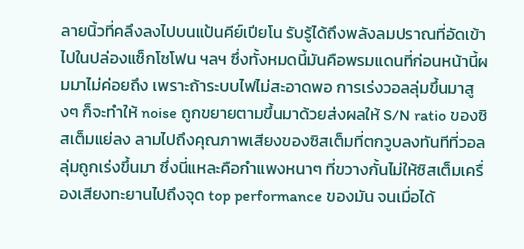ลายนิ้วที่คลึงลงไปบนแป้นคีย์เปียโน รับรู้ได้ถึงพลังลมปราณที่อัดเข้าไปในปล่องแซ็กโซโฟน ฯลฯ ซึ่งทั้งหมดนี้มันคือพรมแดนที่ก่อนหน้านี้ผมมาไม่ค่อยถึง เพราะถ้าระบบไฟไม่สะอาดพอ การเร่งวอลลุ่มขึ้นมาสูงๆ ก็จะทำให้ noise ถูกขยายตามขึ้นมาด้วยส่งผลให้ S/N ratio ของซิสเต็มแย่ลง ลามไปถึงคุณภาพเสียงของซิสเต็มที่ตกวูบลงทันทีที่วอลลุ่มถูกเร่งขึ้นมา ซึ่งนี่แหละคือกำแพงหนาๆ ที่ขวางกั้นไม่ให้ซิสเต็มเครื่องเสียงทะยานไปถึงจุด top performance ของมัน จนเมื่อได้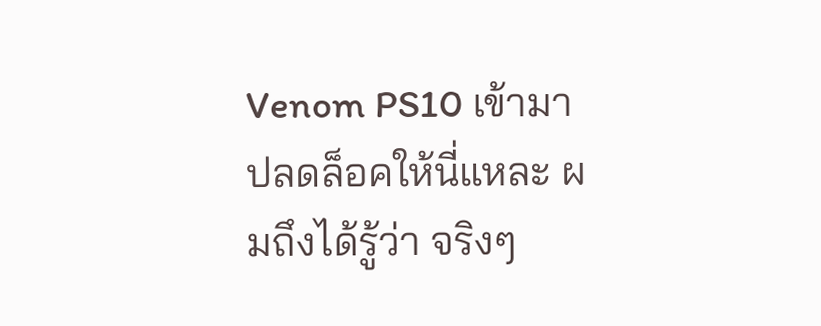Venom PS10 เข้ามาปลดล็อคให้นี่แหละ ผมถึงได้รู้ว่า จริงๆ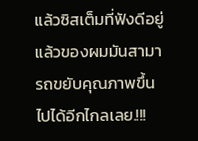แล้วซิสเต็มที่ฟังดีอยู่แล้วของผมมันสามารถขยับคุณภาพขึ้นไปได้อีกไกลเลย.!!!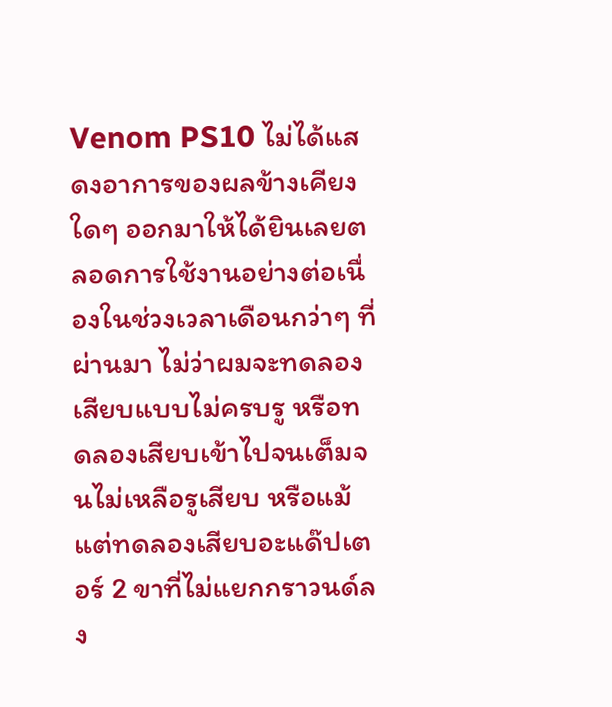Venom PS10 ไม่ได้แสดงอาการของผลข้างเคียงใดๆ ออกมาให้ได้ยินเลยตลอดการใช้งานอย่างต่อเนื่องในช่วงเวลาเดือนกว่าๆ ที่ผ่านมา ไม่ว่าผมจะทดลองเสียบแบบไม่ครบรู หรือทดลองเสียบเข้าไปจนเต็มจนไม่เหลือรูเสียบ หรือแม้แต่ทดลองเสียบอะแด๊ปเตอร์ 2 ขาที่ไม่แยกกราวนด์ลง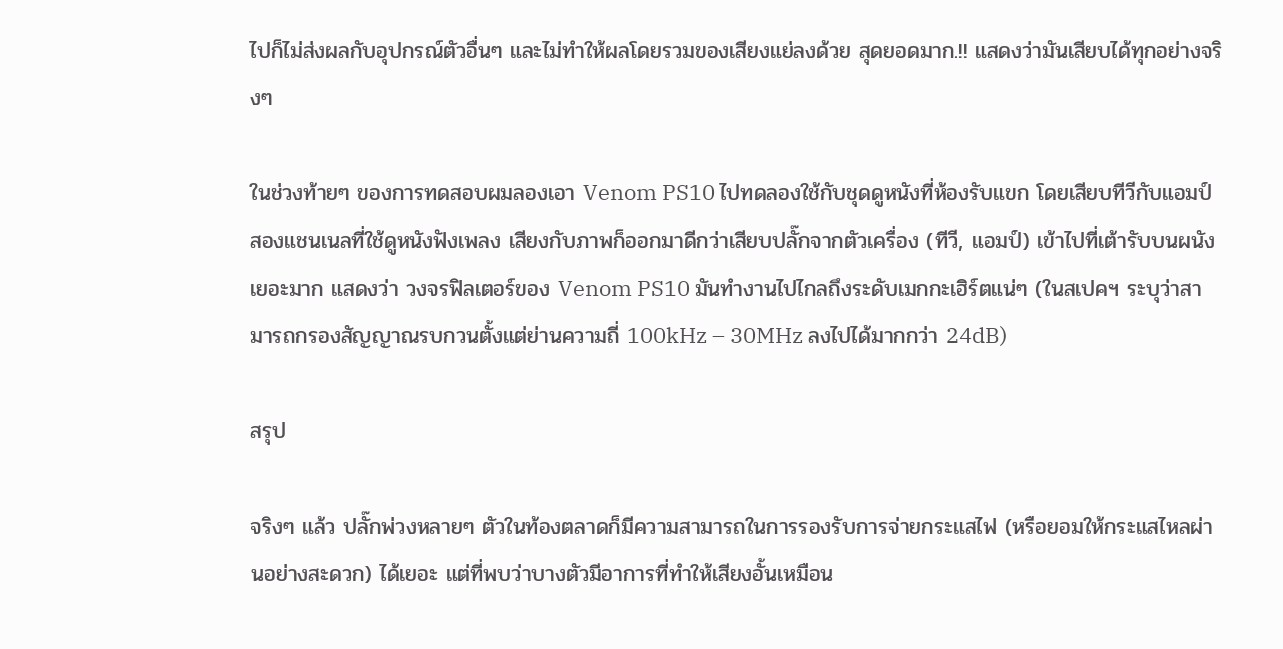ไปก็ไม่ส่งผลกับอุปกรณ์ตัวอื่นๆ และไม่ทำให้ผลโดยรวมของเสียงแย่ลงด้วย สุดยอดมาก.!! แสดงว่ามันเสียบได้ทุกอย่างจริงๆ

ในช่วงท้ายๆ ของการทดสอบผมลองเอา Venom PS10 ไปทดลองใช้กับชุดดูหนังที่ห้องรับแขก โดยเสียบทีวีกับแอมป์สองแชนเนลที่ใช้ดูหนังฟังเพลง เสียงกับภาพก็ออกมาดีกว่าเสียบปลั๊กจากตัวเครื่อง (ทีวี, แอมป์) เข้าไปที่เต้ารับบนผนังเยอะมาก แสดงว่า วงจรฟิลเตอร์ของ Venom PS10 มันทำงานไปไกลถึงระดับเมกกะเฮิร์ตแน่ๆ (ในสเปคฯ ระบุว่าสามารถกรองสัญญาณรบกวนตั้งแต่ย่านความถี่ 100kHz – 30MHz ลงไปได้มากกว่า 24dB)

สรุป

จริงๆ แล้ว ปลั๊กพ่วงหลายๆ ตัวในท้องตลาดก็มีความสามารถในการรองรับการจ่ายกระแสไฟ (หรือยอมให้กระแสไหลผ่านอย่างสะดวก) ได้เยอะ แต่ที่พบว่าบางตัวมีอาการที่ทำให้เสียงอั้นเหมือน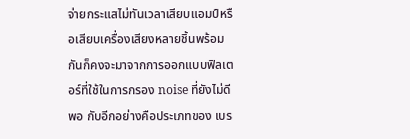จ่ายกระแสไม่ทันเวลาเสียบแอมป์หรือเสียบเครื่องเสียงหลายชิ้นพร้อมกันก็คงจะมาจากการออกแบบฟิลเตอร์ที่ใช้ในการกรอง noise ที่ยังไม่ดีพอ กับอีกอย่างคือประเภทของ เบร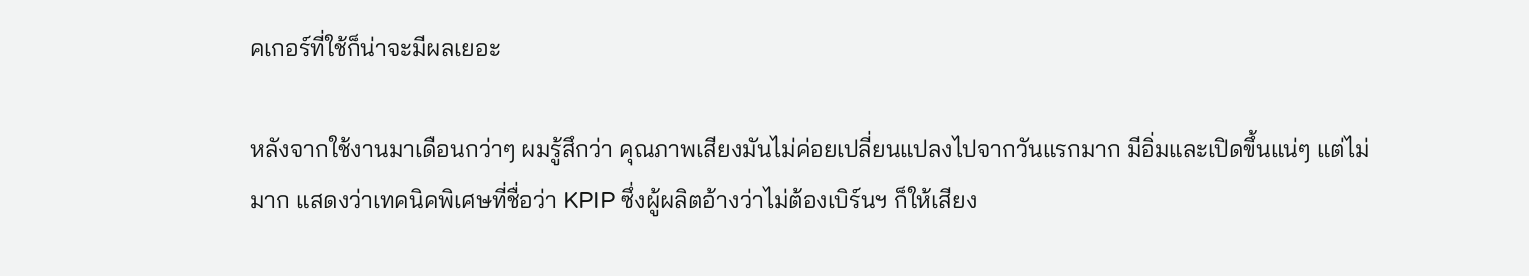คเกอร์ที่ใช้ก็น่าจะมีผลเยอะ

หลังจากใช้งานมาเดือนกว่าๆ ผมรู้สึกว่า คุณภาพเสียงมันไม่ค่อยเปลี่ยนแปลงไปจากวันแรกมาก มีอิ่มและเปิดขึ้นแน่ๆ แต่ไม่มาก แสดงว่าเทคนิคพิเศษที่ชื่อว่า KPIP ซึ่งผู้ผลิตอ้างว่าไม่ต้องเบิร์นฯ ก็ให้เสียง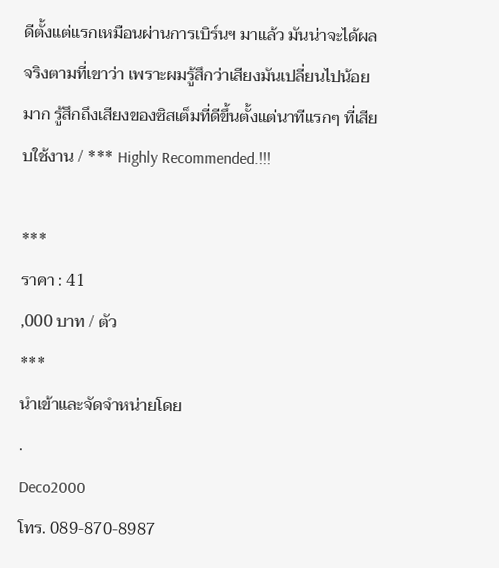ดีตั้งแต่แรกเหมือนผ่านการเบิร์นฯ มาแล้ว มันน่าจะได้ผลจริงตามที่เขาว่า เพราะผมรู้สึกว่าเสียงมันเปลี่ยนไปน้อยมาก รู้สึกถึงเสียงของซิสเต็มที่ดีขึ้นตั้งแต่นาทีแรกๆ ที่เสียบใช้งาน / *** Highly Recommended.!!!

***
ราคา : 41
,000 บาท / ตัว
***
นำเข้าและจัดจำหน่ายโดย
.
Deco2000
โทร. 089-870-8987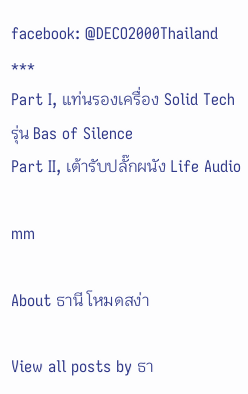facebook: @DECO2000Thailand
***
Part I, แท่นรองเครื่อง Solid Tech รุ่น Bas of Silence
Part II, เต้ารับปลั๊กผนัง Life Audio

mm

About ธานี โหมดสง่า

View all posts by ธา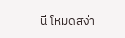นี โหมดสง่า